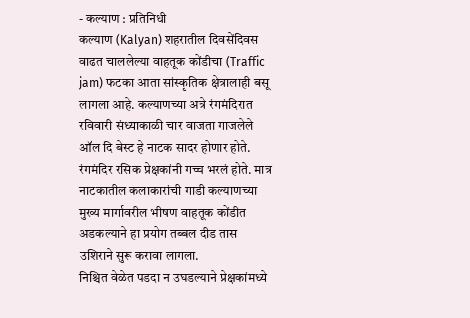- कल्याण : प्रतिनिधी
कल्याण (Kalyan) शहरातील दिवसेंदिवस वाढत चाललेल्या वाहतूक कोंडीचा (Traffic jam) फटका आता सांस्कृतिक क्षेत्रालाही बसू लागला आहे. कल्याणच्या अत्रे रंगमंदिरात रविवारी संध्याकाळी चार वाजता गाजलेले ऑल दि बेस्ट हे नाटक सादर होणार होते. रंगमंदिर रसिक प्रेक्षकांनी गच्च भरलं होते. मात्र नाटकातील कलाकारांची गाडी कल्याणच्या मुख्य मार्गावरील भीषण वाहतूक कोंडीत अडकल्याने हा प्रयोग तब्बल दीड तास उशिराने सुरू करावा लागला.
निश्चित वेळेत पडदा न उघडल्याने प्रेक्षकांमध्ये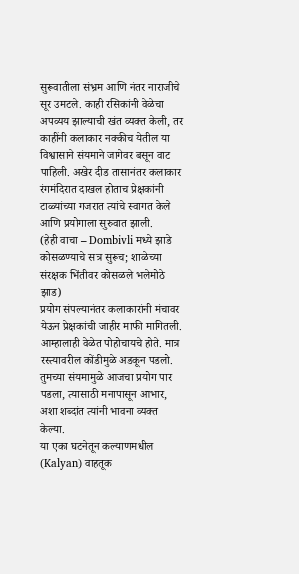सुरूवातीला संभ्रम आणि नंतर नाराजीचे सूर उमटले. काही रसिकांनी वेळेचा अपव्यय झाल्याची खंत व्यक्त केली, तर काहींनी कलाकार नक्कीच येतील या विश्वासाने संयमाने जागेवर बसून वाट पाहिली. अखेर दीड तासानंतर कलाकार रंगमंदिरात दाखल होताच प्रेक्षकांनी टाळ्यांच्या गजरात त्यांचे स्वागत केले आणि प्रयोगाला सुरुवात झाली.
(हेही वाचा – Dombivli मध्ये झाडे कोसळण्याचे सत्र सुरूच; शाळेच्या संरक्षक भिंतीवर कोसळले भलेमोठे झाड)
प्रयोग संपल्यानंतर कलाकारांनी मंचावर येऊन प्रेक्षकांची जाहीर माफी मागितली. आम्हालाही वेळेत पोहोचायचे होते. मात्र रस्त्यावरील कोंडीमुळे अडकून पडलो. तुमच्या संयमामुळे आजचा प्रयोग पार पडला, त्यासाठी मनापासून आभार, अशा शब्दांत त्यांनी भावना व्यक्त केल्या.
या एका घटनेतून कल्याणमधील (Kalyan) वाहतूक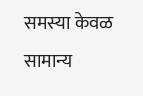समस्या केवळ सामान्य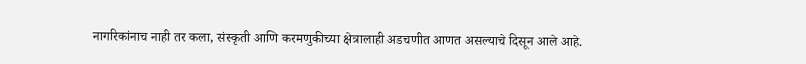नागरिकांनाच नाही तर कला, संस्कृती आणि करमणुकीच्या क्षेत्रालाही अडचणीत आणत असल्याचे दिसून आले आहे.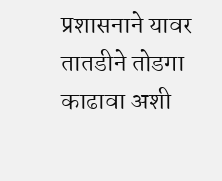प्रशासनाने यावर तातडीने तोडगा काढावा अशी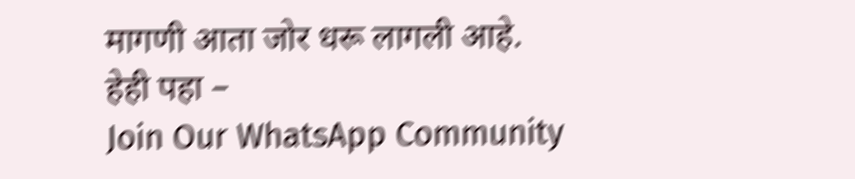मागणी आता जोर धरू लागली आहे.
हेही पहा –
Join Our WhatsApp Community